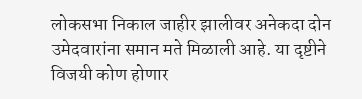लोकसभा निकाल जाहीर झालीवर अनेकदा दोन उमेदवारांना समान मते मिळाली आहे. या दृष्टीने विजयी कोण होणार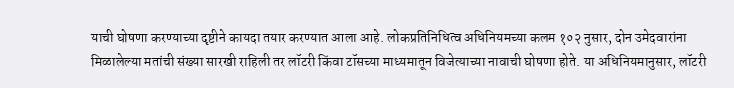याची घोषणा करण्याच्या दृष्टीने कायदा तयार करण्यात आला आहे. लोकप्रतिनिधित्व अधिनियमच्या कलम १०२ नुसार, दोन उमेदवारांना मिळालेल्या मतांची संख्या सारखी राहिली तर लॉटरी किंवा टॉसच्या माध्यमातून विजेत्याच्या नावाची घोषणा होते. या अधिनियमानुसार, लॉटरी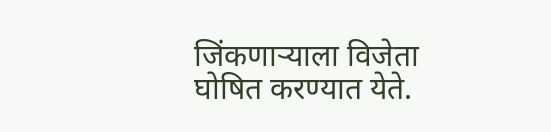जिंकणाऱ्याला विजेता घोषित करण्यात येते.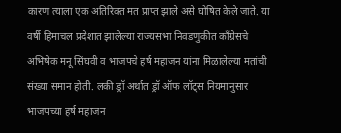कारण त्याला एक अतिरिक्त मत प्राप्त झाले असे घोषित केले जाते. या वर्षी हिमाचल प्रदेशात झालेल्या राज्यसभा निवडणुकीत काँग्रेसचे अभिषेक मनू सिंघवी व भाजपचे हर्ष महाजन यांना मिळालेल्या मतांची संख्या समान होती. लकी ड्रॉ अर्थात ड्रॉ ऑफ लॉट्स नियमानुसार भाजपच्या हर्ष महाजन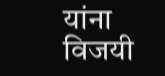यांना विजयी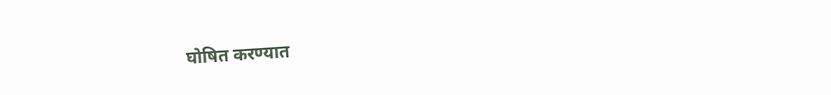घोषित करण्यात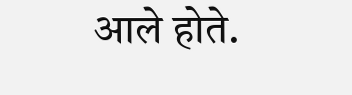आले होते.